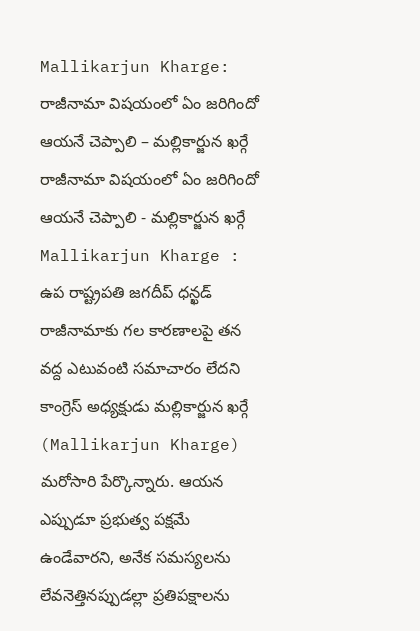Mallikarjun Kharge: రాజీనామా విషయంలో ఏం జరిగిందో ఆయనే చెప్పాలి – మల్లికార్జున ఖర్గే
రాజీనామా విషయంలో ఏం జరిగిందో ఆయనే చెప్పాలి - మల్లికార్జున ఖర్గే
Mallikarjun Kharge : ఉప రాష్ట్రపతి జగదీప్ ధన్ఖడ్ రాజీనామాకు గల కారణాలపై తన వద్ద ఎటువంటి సమాచారం లేదని కాంగ్రెస్ అధ్యక్షుడు మల్లికార్జున ఖర్గే (Mallikarjun Kharge) మరోసారి పేర్కొన్నారు. ఆయన ఎప్పుడూ ప్రభుత్వ పక్షమే ఉండేవారని, అనేక సమస్యలను లేవనెత్తినప్పుడల్లా ప్రతిపక్షాలను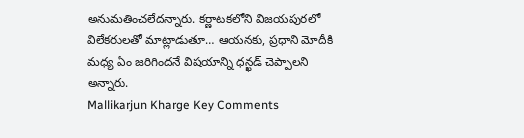అనుమతించలేదన్నారు. కర్ణాటకలోని విజయపురలో విలేకరులతో మాట్లాడుతూ… ఆయనకు, ప్రధాని మోదీకి మధ్య ఏం జరిగిందనే విషయాన్ని ధన్ఖడ్ చెప్పాలని అన్నారు.
Mallikarjun Kharge Key Comments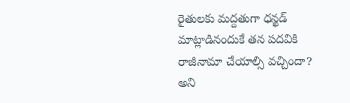రైతులకు మద్దతుగా ధన్ఖడ్ మాట్లాడినందుకే తన పదవికి రాజీనామా చేయాల్సి వచ్చిందా? అని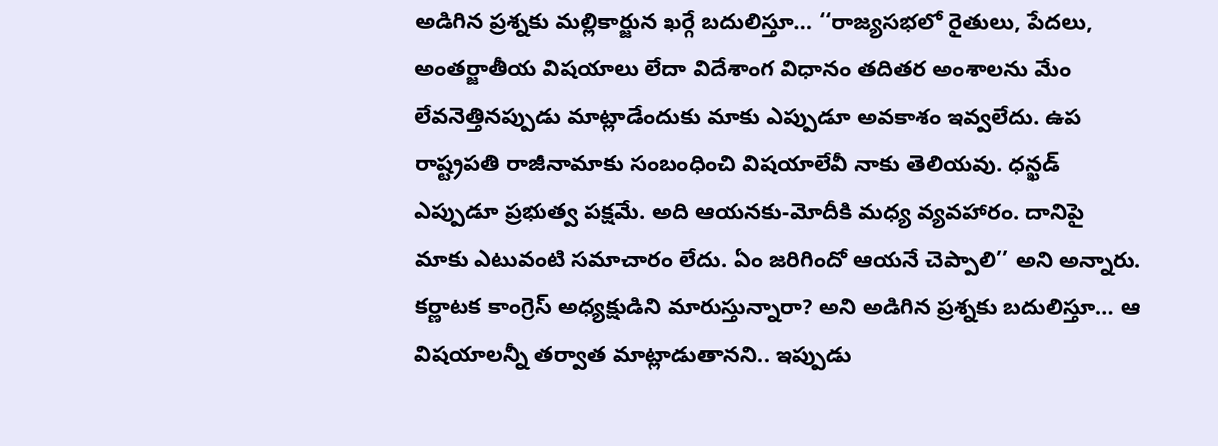అడిగిన ప్రశ్నకు మల్లికార్జున ఖర్గే బదులిస్తూ… ‘‘రాజ్యసభలో రైతులు, పేదలు, అంతర్జాతీయ విషయాలు లేదా విదేశాంగ విధానం తదితర అంశాలను మేం లేవనెత్తినప్పుడు మాట్లాడేందుకు మాకు ఎప్పుడూ అవకాశం ఇవ్వలేదు. ఉప రాష్ట్రపతి రాజీనామాకు సంబంధించి విషయాలేవీ నాకు తెలియవు. ధన్ఖడ్ ఎప్పుడూ ప్రభుత్వ పక్షమే. అది ఆయనకు-మోదీకి మధ్య వ్యవహారం. దానిపై మాకు ఎటువంటి సమాచారం లేదు. ఏం జరిగిందో ఆయనే చెప్పాలి’’ అని అన్నారు.
కర్ణాటక కాంగ్రెస్ అధ్యక్షుడిని మారుస్తున్నారా? అని అడిగిన ప్రశ్నకు బదులిస్తూ… ఆ విషయాలన్నీ తర్వాత మాట్లాడుతానని.. ఇప్పుడు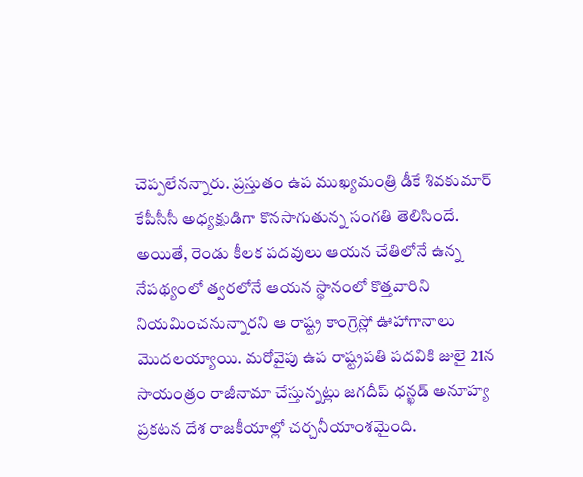చెప్పలేనన్నారు. ప్రస్తుతం ఉప ముఖ్యమంత్రి డీకే శివకుమార్ కేపీసీసీ అధ్యక్షుడిగా కొనసాగుతున్న సంగతి తెలిసిందే. అయితే, రెండు కీలక పదవులు ఆయన చేతిలోనే ఉన్న నేపథ్యంలో త్వరలోనే ఆయన స్థానంలో కొత్తవారిని నియమించనున్నారని ఆ రాష్ట్ర కాంగ్రెస్లో ఊహాగానాలు మొదలయ్యాయి. మరోవైపు ఉప రాష్ట్రపతి పదవికి జులై 21న సాయంత్రం రాజీనామా చేస్తున్నట్లు జగదీప్ ధన్ఖడ్ అనూహ్య ప్రకటన దేశ రాజకీయాల్లో చర్చనీయాంశమైంది.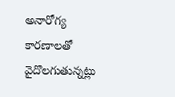అనారోగ్య కారణాలతో వైదొలగుతున్నట్లు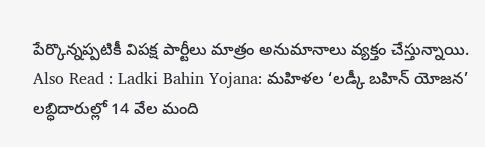పేర్కొన్నప్పటికీ విపక్ష పార్టీలు మాత్రం అనుమానాలు వ్యక్తం చేస్తున్నాయి.
Also Read : Ladki Bahin Yojana: మహిళల ‘లడ్కీ బహిన్ యోజన’ లబ్ధిదారుల్లో 14 వేల మంది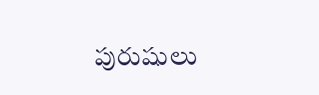పురుషులు